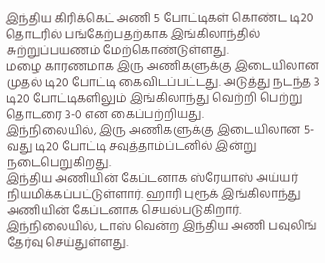இந்திய கிரிக்கெட் அணி 5 போட்டிகள் கொண்ட டி20 தொடரில் பங்கேற்பதற்காக இங்கிலாந்தில் சுற்றுப்பயணம் மேற்கொண்டுள்ளது.
மழை காரணமாக இரு அணிகளுக்கு இடையிலான முதல் டி20 போட்டி கைவிடப்பட்டது. அடுத்து நடந்த 3 டி20 போட்டிகளிலும் இங்கிலாந்து வெற்றி பெற்று தொடரை 3-0 என கைப்பற்றியது.
இந்நிலையில், இரு அணிகளுக்கு இடையிலான 5-வது டி20 போட்டி சவுத்தாம்ப்டனில் இன்று நடைபெறுகிறது.
இந்திய அணியின் கேப்டனாக ஸ்ரேயாஸ் அய்யர் நியமிக்கப்பட்டுள்ளார். ஹாரி புரூக் இங்கிலாந்து அணியின் கேப்டனாக செயல்படுகிறார்.
இந்நிலையில், டாஸ் வென்ற இந்திய அணி பவுலிங் தேர்வு செய்துள்ளது.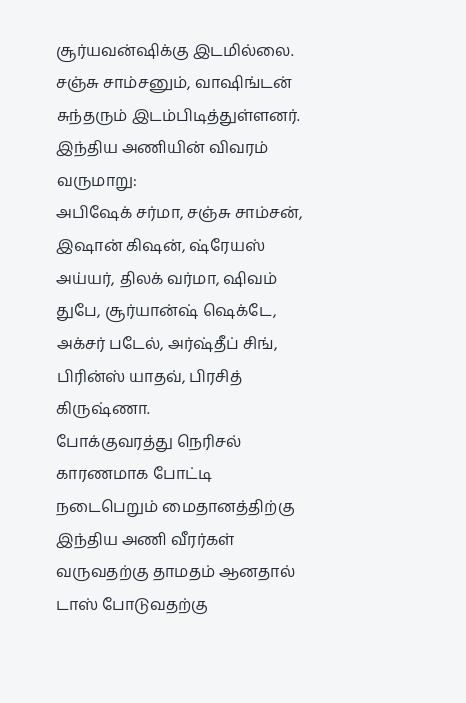சூர்யவன்ஷிக்கு இடமில்லை. சஞ்சு சாம்சனும், வாஷிங்டன் சுந்தரும் இடம்பிடித்துள்ளனர்.
இந்திய அணியின் விவரம் வருமாறு:
அபிஷேக் சர்மா, சஞ்சு சாம்சன், இஷான் கிஷன், ஷ்ரேயஸ் அய்யர், திலக் வர்மா, ஷிவம் துபே, சூர்யான்ஷ் ஷெக்டே, அக்சர் படேல், அர்ஷ்தீப் சிங், பிரின்ஸ் யாதவ், பிரசித் கிருஷ்ணா.
போக்குவரத்து நெரிசல் காரணமாக போட்டி நடைபெறும் மைதானத்திற்கு இந்திய அணி வீரர்கள் வருவதற்கு தாமதம் ஆனதால் டாஸ் போடுவதற்கு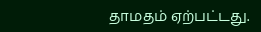தாமதம் ஏற்பட்டது.